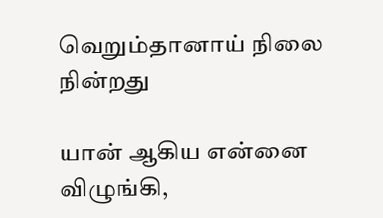வெறும்தானாய் நிலை நின்றது

யான் ஆகிய என்னை விழுங்கி,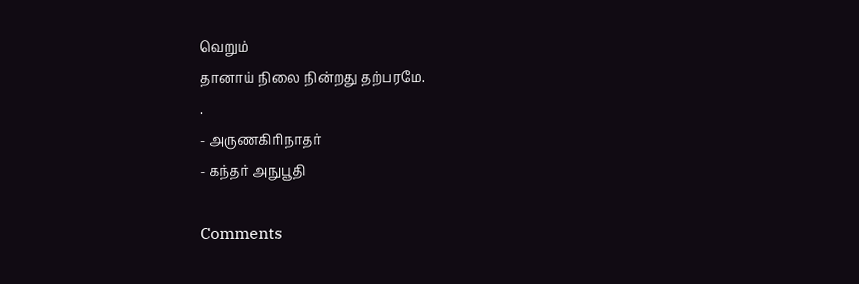வெறும்
தானாய் நிலை நின்றது தற்பரமே.
.
- அருணகிரிநாதர்
- கந்தர் அநுபூதி

Comments